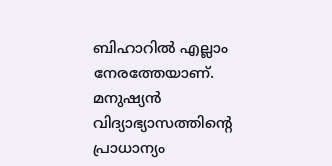ബിഹാറിൽ എല്ലാം നേരത്തേയാണ്. മനുഷ്യൻ വിദ്യാഭ്യാസത്തിന്റെ പ്രാധാന്യം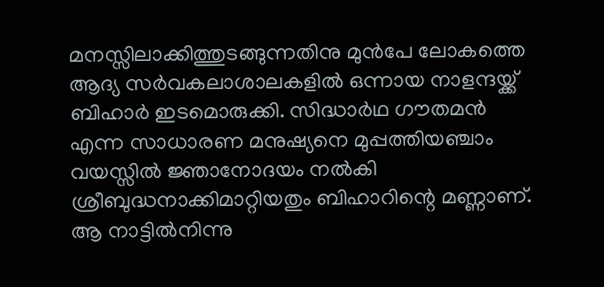മനസ്സിലാക്കിത്തുടങ്ങുന്നതിനു മുൻപേ ലോകത്തെ ആദ്യ സർവകലാശാലകളിൽ ഒന്നായ നാളന്ദയ്ക്ക് ബിഹാർ ഇടമൊരുക്കി. സിദ്ധാർഥ ഗൗതമൻ എന്ന സാധാരണ മനുഷ്യനെ മുപ്പത്തിയഞ്ചാം വയസ്സിൽ ജ്ഞാനോദയം നൽകി ശ്രീബുദ്ധനാക്കിമാറ്റിയതും ബിഹാറിന്റെ മണ്ണാണ്. ആ നാട്ടിൽനിന്നു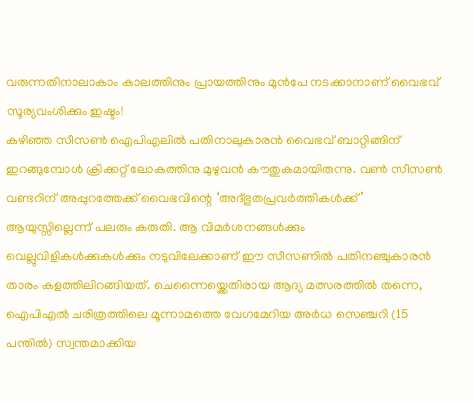വരുന്നതിനാലാകാം കാലത്തിനും പ്രായത്തിനും മുൻപേ നടക്കാനാണ് വൈഭവ് സൂര്യവംശിക്കും ഇഷ്ടം!
കഴിഞ്ഞ സീസൺ ഐപിഎലിൽ പതിനാലുകാരൻ വൈഭവ് ബാറ്റിങ്ങിന് ഇറങ്ങുമ്പോൾ ക്രിക്കറ്റ് ലോകത്തിനു മുഴുവൻ കൗതുകമായിരുന്നു. വൺ സീസൺ വണ്ടറിന് അപ്പുറത്തേക്ക് വൈഭവിന്റെ ‘അദ്ഭുതപ്രവർത്തികൾക്ക്’ ആയുസ്സില്ലെന്ന് പലരും കരുതി. ആ വിമർശനങ്ങൾക്കും വെല്ലുവിളികൾക്കുകൾക്കും നടുവിലേക്കാണ് ഈ സീസണിൽ പതിനഞ്ചുകാരൻ താരം കളത്തിലിറങ്ങിയത്. ചെന്നൈയ്ക്കെതിരായ ആദ്യ മത്സരത്തിൽ തന്നെ, ഐപിഎൽ ചരിത്രത്തിലെ മൂന്നാമത്തെ വേഗമേറിയ അർധ സെഞ്ചറി (15 പന്തിൽ) സ്വന്തമാക്കിയ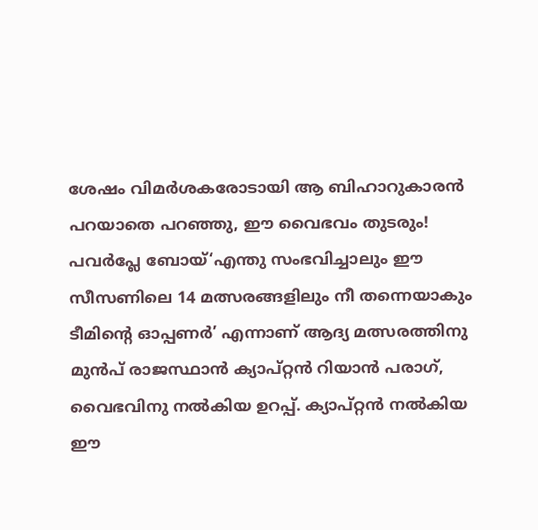ശേഷം വിമർശകരോടായി ആ ബിഹാറുകാരൻ പറയാതെ പറഞ്ഞു, ഈ വൈഭവം തുടരും!
പവർപ്ലേ ബോയ്‘എന്തു സംഭവിച്ചാലും ഈ സീസണിലെ 14 മത്സരങ്ങളിലും നീ തന്നെയാകും ടീമിന്റെ ഓപ്പണർ’ എന്നാണ് ആദ്യ മത്സരത്തിനു മുൻപ് രാജസ്ഥാൻ ക്യാപ്റ്റൻ റിയാൻ പരാഗ്, വൈഭവിനു നൽകിയ ഉറപ്പ്. ക്യാപ്റ്റൻ നൽകിയ ഈ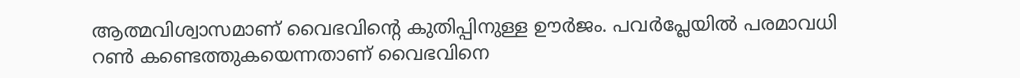ആത്മവിശ്വാസമാണ് വൈഭവിന്റെ കുതിപ്പിനുള്ള ഊർജം. പവർപ്ലേയിൽ പരമാവധി റൺ കണ്ടെത്തുകയെന്നതാണ് വൈഭവിനെ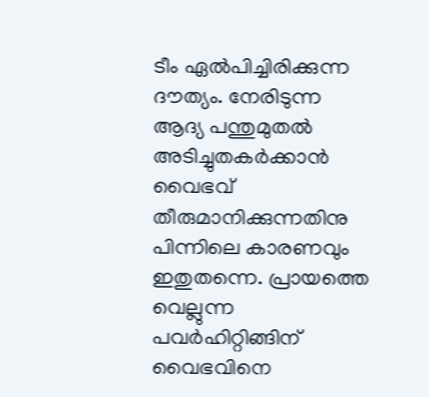ടീം ഏൽപിച്ചിരിക്കുന്ന ദൗത്യം. നേരിടുന്ന ആദ്യ പന്തുമുതൽ അടിച്ചുതകർക്കാൻ വൈഭവ് തീരുമാനിക്കുന്നതിനു പിന്നിലെ കാരണവും ഇതുതന്നെ. പ്രായത്തെ വെല്ലുന്ന പവർഹിറ്റിങ്ങിന് വൈഭവിനെ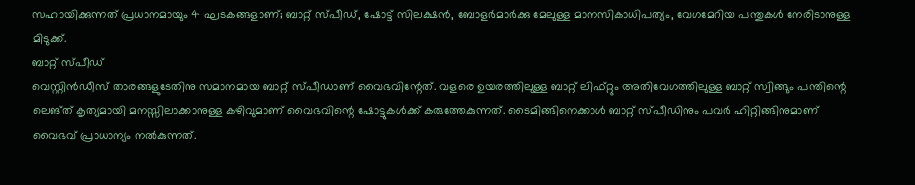സഹായിക്കുന്നത് പ്രധാനമായും 4 ഘടകങ്ങളാണ്; ബാറ്റ് സ്പീഡ്, ഷോട്ട് സിലക്ഷൻ, ബോളർമാർക്കു മേലുള്ള മാനസികാധിപത്യം, വേഗമേറിയ പന്തുകൾ നേരിടാനുള്ള മിടുക്ക്.
ബാറ്റ് സ്പീഡ്
വെസ്റ്റിൻഡീസ് താരങ്ങളുടേതിനു സമാനമായ ബാറ്റ് സ്പീഡാണ് വൈഭവിന്റേത്. വളരെ ഉയരത്തിലുള്ള ബാറ്റ് ലിഫ്റ്റും അതിവേഗത്തിലുള്ള ബാറ്റ് സ്വിങ്ങും പന്തിന്റെ ലെങ്ത് കൃത്യമായി മനസ്സിലാക്കാനുള്ള കഴിവുമാണ് വൈഭവിന്റെ ഷോട്ടുകൾക്ക് കരുത്തേകുന്നത്. ടൈമിങ്ങിനെക്കാൾ ബാറ്റ് സ്പീഡിനും പവർ ഹിറ്റിങ്ങിനുമാണ് വൈഭവ് പ്രാധാന്യം നൽകുന്നത്.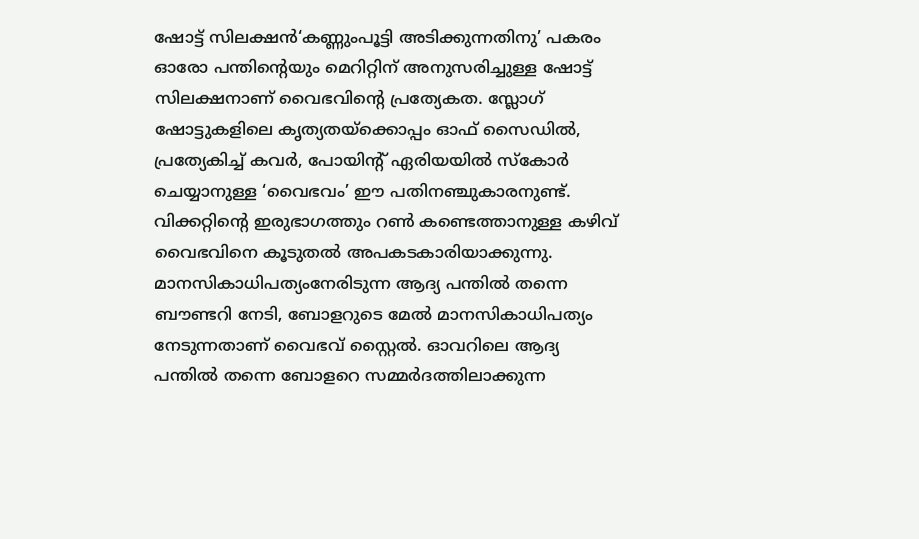ഷോട്ട് സിലക്ഷൻ‘കണ്ണുംപൂട്ടി അടിക്കുന്നതിനു’ പകരം ഓരോ പന്തിന്റെയും മെറിറ്റിന് അനുസരിച്ചുള്ള ഷോട്ട് സിലക്ഷനാണ് വൈഭവിന്റെ പ്രത്യേകത. സ്ലോഗ് ഷോട്ടുകളിലെ കൃത്യതയ്ക്കൊപ്പം ഓഫ് സൈഡിൽ, പ്രത്യേകിച്ച് കവർ, പോയിന്റ് ഏരിയയിൽ സ്കോർ ചെയ്യാനുള്ള ‘വൈഭവം’ ഈ പതിനഞ്ചുകാരനുണ്ട്. വിക്കറ്റിന്റെ ഇരുഭാഗത്തും റൺ കണ്ടെത്താനുള്ള കഴിവ് വൈഭവിനെ കൂടുതൽ അപകടകാരിയാക്കുന്നു.
മാനസികാധിപത്യംനേരിടുന്ന ആദ്യ പന്തിൽ തന്നെ ബൗണ്ടറി നേടി, ബോളറുടെ മേൽ മാനസികാധിപത്യം നേടുന്നതാണ് വൈഭവ് സ്റ്റൈൽ. ഓവറിലെ ആദ്യ പന്തിൽ തന്നെ ബോളറെ സമ്മർദത്തിലാക്കുന്ന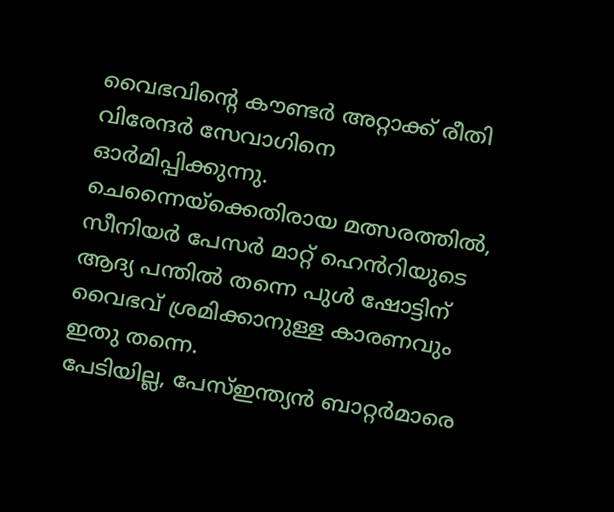വൈഭവിന്റെ കൗണ്ടർ അറ്റാക്ക് രീതി വിരേന്ദർ സേവാഗിനെ ഓർമിപ്പിക്കുന്നു. ചെന്നൈയ്ക്കെതിരായ മത്സരത്തിൽ, സീനിയർ പേസർ മാറ്റ് ഹെൻറിയുടെ ആദ്യ പന്തിൽ തന്നെ പുൾ ഷോട്ടിന് വൈഭവ് ശ്രമിക്കാനുള്ള കാരണവും ഇതു തന്നെ.
പേടിയില്ല, പേസ്ഇന്ത്യൻ ബാറ്റർമാരെ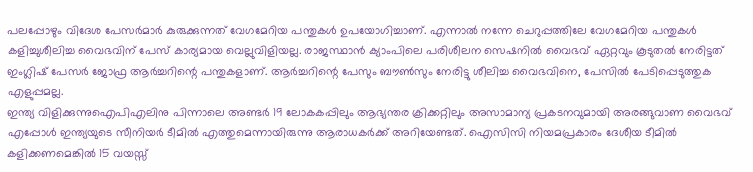പലപ്പോഴും വിദേശ പേസർമാർ കുരുക്കുന്നത് വേഗമേറിയ പന്തുകൾ ഉപയോഗിച്ചാണ്. എന്നാൽ നന്നേ ചെറുപ്പത്തിലേ വേഗമേറിയ പന്തുകൾ കളിച്ചുശീലിച്ച വൈഭവിന് പേസ് കാര്യമായ വെല്ലുവിളിയല്ല. രാജസ്ഥാൻ ക്യാംപിലെ പരിശീലന സെഷനിൽ വൈഭവ് ഏറ്റവും കൂടുതൽ നേരിട്ടത് ഇംഗ്ലിഷ് പേസർ ജോഫ്ര ആർച്ചറിന്റെ പന്തുകളാണ്. ആർച്ചറിന്റെ പേസും ബൗൺസും നേരിട്ടു ശീലിച്ച വൈഭവിനെ, പേസിൽ പേടിപ്പെടുത്തുക എളുപ്പമല്ല.
ഇന്ത്യ വിളിക്കുന്നുഐപിഎലിനു പിന്നാലെ അണ്ടർ 19 ലോകകപ്പിലും ആഭ്യന്തര ക്രിക്കറ്റിലും അസാമാന്യ പ്രകടനവുമായി അരങ്ങുവാണ വൈഭവ് എപ്പോൾ ഇന്ത്യയുടെ സീനിയർ ടീമിൽ എത്തുമെന്നായിരുന്നു ആരാധകർക്ക് അറിയേണ്ടത്. ഐസിസി നിയമപ്രകാരം ദേശീയ ടീമിൽ കളിക്കണമെങ്കിൽ 15 വയസ്സ്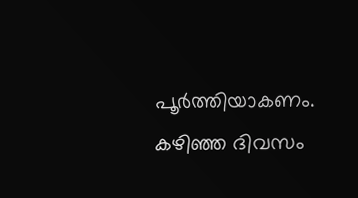പൂർത്തിയാകണം. കഴിഞ്ഞ ദിവസം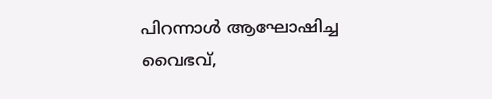പിറന്നാൾ ആഘോഷിച്ച വൈഭവ്,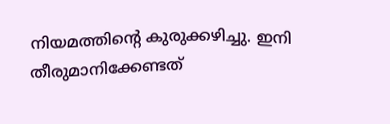നിയമത്തിന്റെ കുരുക്കഴിച്ചു. ഇനി തീരുമാനിക്കേണ്ടത്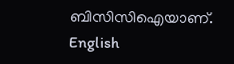ബിസിസിഐയാണ്.
English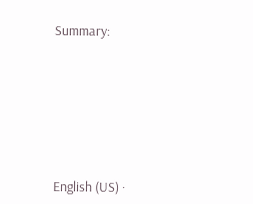Summary:








English (US) ·